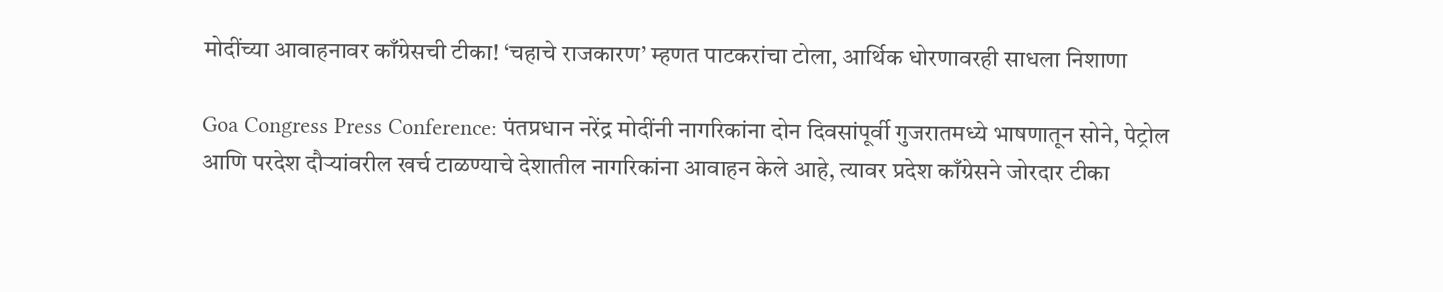मोदींच्या आवाहनावर काँग्रेसची टीका! ‘चहाचे राजकारण’ म्हणत पाटकरांचा टोला, आर्थिक धोरणावरही साधला निशाणा

Goa Congress Press Conference: पंतप्रधान नरेंद्र मोदींनी नागरिकांना दोन दिवसांपूर्वी गुजरातमध्ये भाषणातून सोने, पेट्रोल आणि परदेश दौऱ्यांवरील खर्च टाळण्याचे देशातील नागरिकांना आवाहन केले आहे, त्यावर प्रदेश काँग्रेसने जोरदार टीका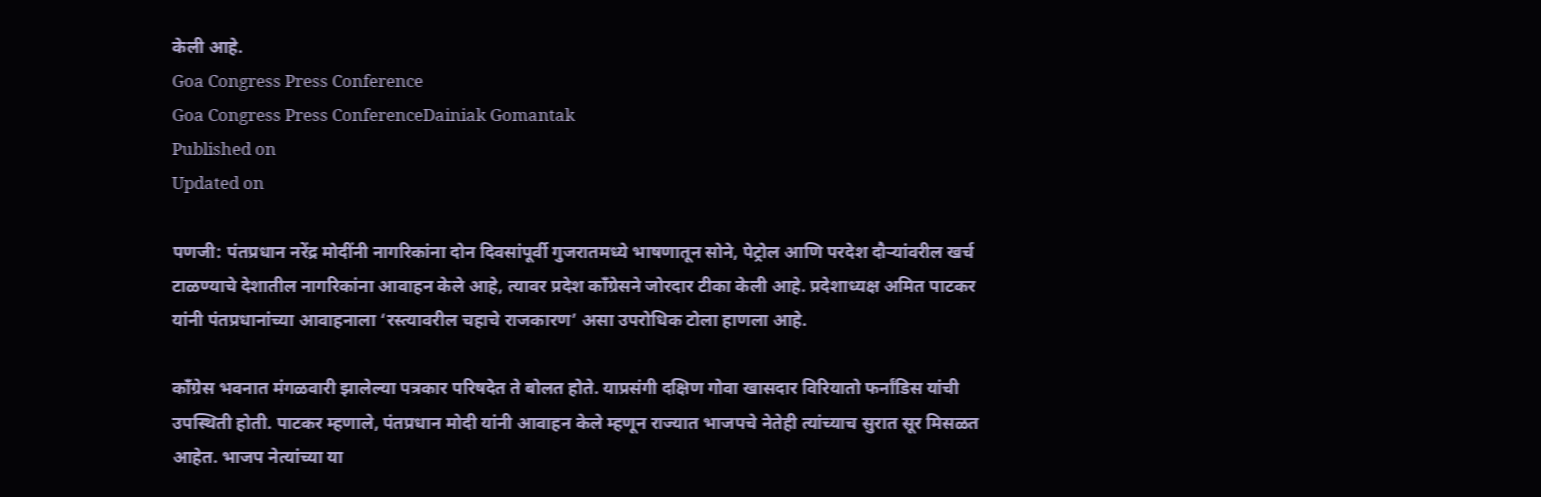केली आहे.
Goa Congress Press Conference
Goa Congress Press ConferenceDainiak Gomantak
Published on
Updated on

पणजी: पंतप्रधान नरेंद्र मोदींनी नागरिकांना दोन दिवसांपूर्वी गुजरातमध्ये भाषणातून सोने, पेट्रोल आणि परदेश दौऱ्यांवरील खर्च टाळण्याचे देशातील नागरिकांना आवाहन केले आहे, त्यावर प्रदेश काँग्रेसने जोरदार टीका केली आहे. प्रदेशाध्यक्ष अमित पाटकर यांनी पंतप्रधानांच्या आवाहनाला ‘रस्त्यावरील चहाचे राजकारण’ असा उपरोधिक टोला हाणला आहे.

काँग्रेस भवनात मंगळवारी झालेल्या पत्रकार परिषदेत ते बोलत होते. याप्रसंगी दक्षिण गोवा खासदार विरियातो फर्नांडिस यांची उपस्थिती होती. पाटकर म्हणाले, पंतप्रधान मोदी यांनी आवाहन केले म्हणून राज्यात भाजपचे नेतेही त्यांच्याच सुरात सूर मिसळत आहेत. भाजप नेत्यांच्या या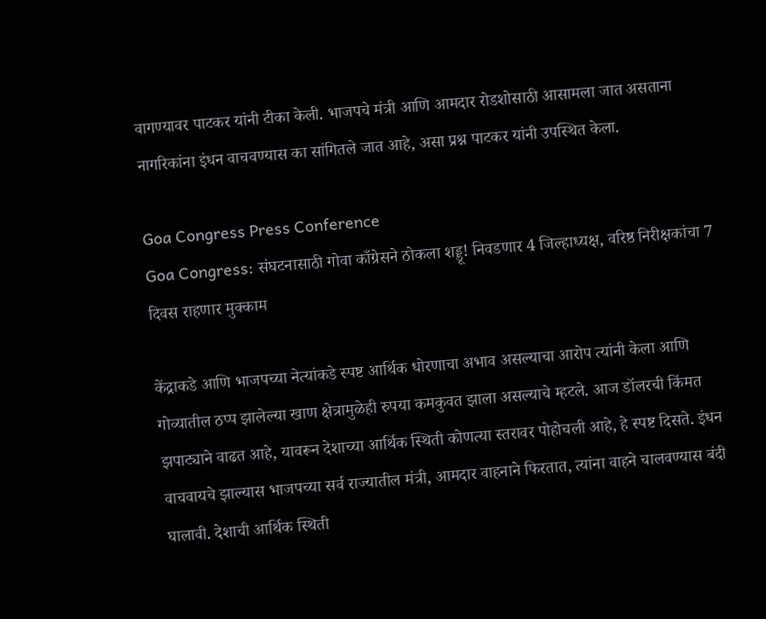वागण्यावर पाटकर यांनी टीका केली. भाजपचे मंत्री आणि आमदार रोडशोसाठी आसामला जात असताना नागरिकांना इंधन वाचवण्यास का सांगितले जात आहे, असा प्रश्न पाटकर यांनी उपस्थित केला.

Goa Congress Press Conference
Goa Congress: संघटनासाठी गोवा काँग्रेसने ठोकला शड्डू! निवडणार 4 जिल्हाध्यक्ष, वरिष्ठ निरीक्षकांचा 7 दिवस राहणार मुक्काम

केंद्राकडे आणि भाजपच्या नेत्यांकडे स्पष्ट आर्थिक धोरणाचा अभाव असल्याचा आरोप त्यांनी केला आणि गोव्यातील ठप्प झालेल्या खाण क्षेत्रामुळेही रुपया कमकुवत झाला असल्याचे म्हटले. आज डॉलरची किंमत झपाट्याने वाढत आहे, यावरून देशाच्या आर्थिक स्थिती कोणत्या स्तरावर पोहोचली आहे, हे स्पष्ट दिसते. इंधन वाचवायचे झाल्यास भाजपच्या सर्व राज्यातील मंत्री, आमदार वाहनाने फिरतात, त्यांना वाहने चालवण्यास बंदी घालावी. देशाची आर्थिक स्थिती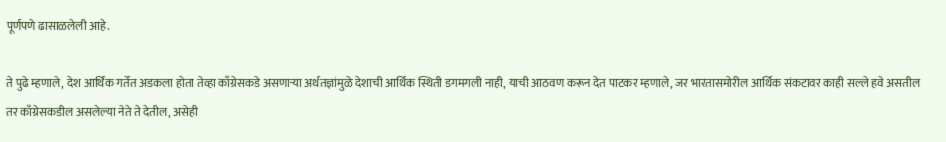पूर्णपणे ढासाळलेली आहे.

ते पुढे म्हणाले, देश आर्थिक गर्तेत अडकला होता तेव्हा काँग्रेसकडे असणाऱ्या अर्थतज्ञांमुळे देशाची आर्थिक स्थिती डगमगली नाही, याची आठवण करून देत पाटकर म्हणाले, जर भारतासमोरील आर्थिक संकटावर काही सल्ले हवे असतील तर काँग्रेसकडील असलेल्या नेते ते देतील, असेही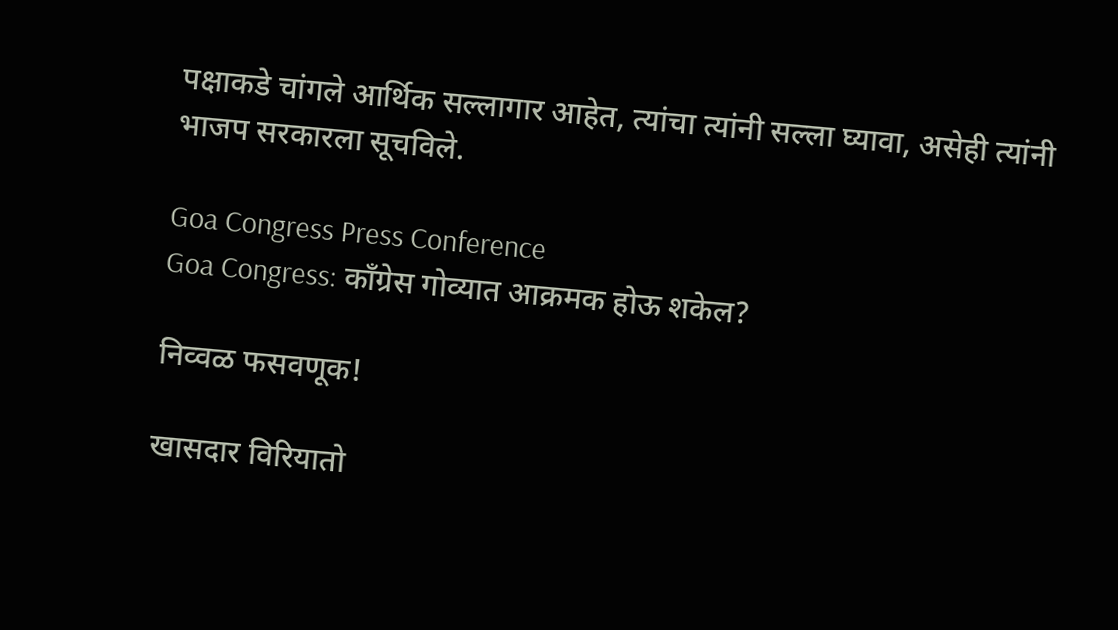पक्षाकडे चांगले आर्थिक सल्लागार आहेत, त्यांचा त्यांनी सल्ला घ्यावा, असेही त्यांनी भाजप सरकारला सूचविले.

Goa Congress Press Conference
Goa Congress: काँग्रेस गोव्यात आक्रमक होऊ शकेल?

निव्वळ फसवणूक!

खासदार विरियातो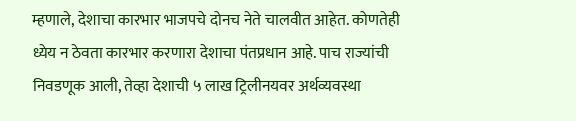म्हणाले, देशाचा कारभार भाजपचे दोनच नेते चालवीत आहेत. कोणतेही ध्येय न ठेवता कारभार करणारा देशाचा पंतप्रधान आहे. पाच राज्यांची निवडणूक आली, तेव्हा देशाची ५ लाख ट्रिलीनयवर अर्थव्यवस्था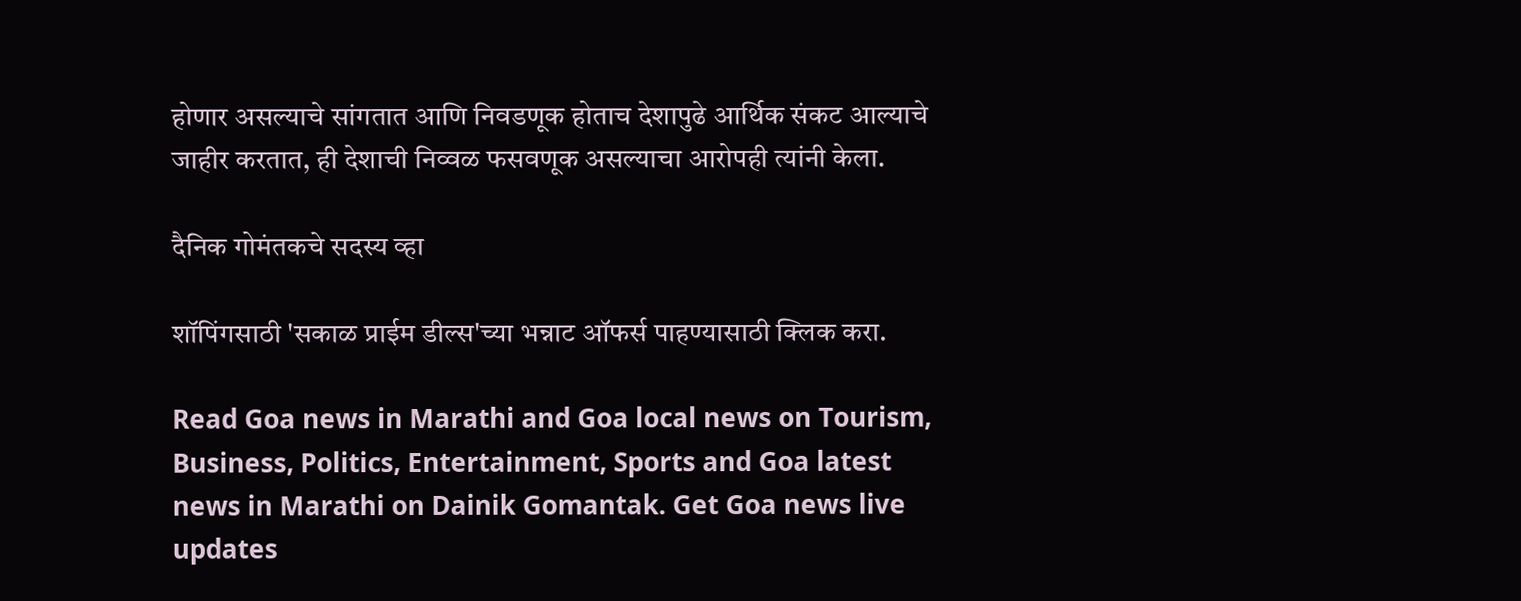होणार असल्याचे सांगतात आणि निवडणूक होताच देशापुढे आर्थिक संकट आल्याचे जाहीर करतात, ही देशाची निव्वळ फसवणूक असल्याचा आरोपही त्यांनी केला.

दैनिक गोमंतकचे सदस्य व्हा

शॉपिंगसाठी 'सकाळ प्राईम डील्स'च्या भन्नाट ऑफर्स पाहण्यासाठी क्लिक करा.

Read Goa news in Marathi and Goa local news on Tourism, Business, Politics, Entertainment, Sports and Goa latest news in Marathi on Dainik Gomantak. Get Goa news live updates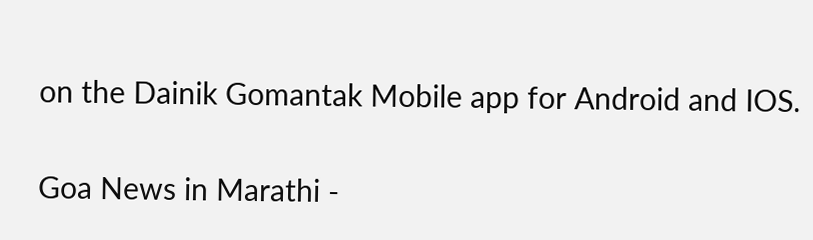on the Dainik Gomantak Mobile app for Android and IOS.

Goa News in Marathi -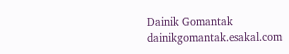Dainik Gomantak
dainikgomantak.esakal.com